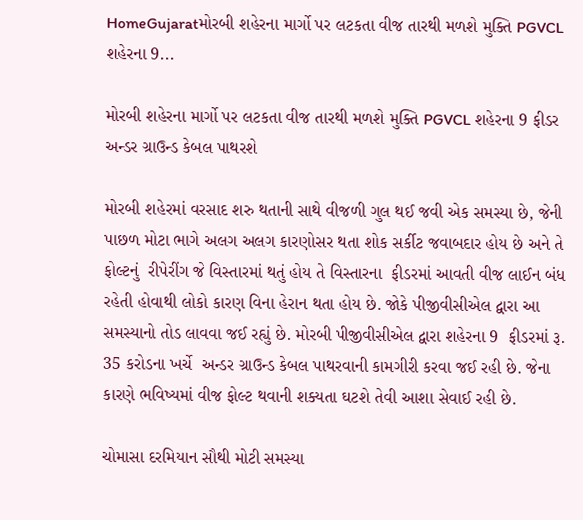HomeGujaratમોરબી શહેરના માર્ગો પર લટકતા વીજ તારથી મળશે મુક્તિ PGVCL શહેરના 9...

મોરબી શહેરના માર્ગો પર લટકતા વીજ તારથી મળશે મુક્તિ PGVCL શહેરના 9 ફીડર અન્ડર ગ્રાઉન્ડ કેબલ પાથરશે

મોરબી શહેરમાં વરસાદ શરુ થતાની સાથે વીજળી ગુલ થઈ જવી એક સમસ્યા છે, જેની પાછળ મોટા ભાગે અલગ અલગ કારણોસર થતા શોક સર્કીટ જવાબદાર હોય છે અને તે ફોલ્ટનું  રીપેરીંગ જે વિસ્તારમાં થતું હોય તે વિસ્તારના  ફીડરમાં આવતી વીજ લાઈન બંધ રહેતી હોવાથી લોકો કારણ વિના હેરાન થતા હોય છે. જોકે પીજીવીસીએલ દ્વારા આ સમસ્યાનો તોડ લાવવા જઈ રહ્યું છે. મોરબી પીજીવીસીએલ દ્વારા શહેરના 9  ફીડરમાં રૂ. 35 કરોડના ખર્ચે  અન્ડર ગ્રાઉન્ડ કેબલ પાથરવાની કામગીરી કરવા જઈ રહી છે. જેના કારણે ભવિષ્યમાં વીજ ફોલ્ટ થવાની શક્યતા ઘટશે તેવી આશા સેવાઈ રહી છે.

ચોમાસા દરમિયાન સૌથી મોટી સમસ્યા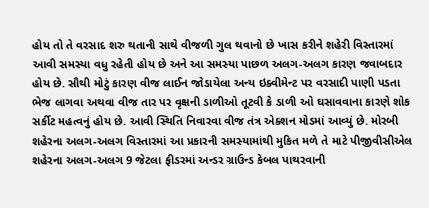હોય તો તે વરસાદ શરુ થતાની સાથે વીજળી ગુલ થવાનો છે ખાસ કરીને શહેરી વિસ્તારમાં આવી સમસ્યા વધુ રહેતી હોય છે અને આ સમસ્યા પાછળ અલગ-અલગ કારણ જવાબદાર હોય છે. સૌથી મોટું કારણ વીજ લાઈન જોડાયેલા અન્ય ઇક્વીમેન્ટ પર વરસાદી પાણી પડતા ભેજ લાગવા અથવા વીજ તાર પર વૃક્ષની ડાળીઓ તૂટવી કે ડાળી ઓ ઘસાવવાના કારણે શોક સર્કીટ મહત્વનું હોય છે. આવી સ્થિતિ નિવારવા વીજ તંત્ર એક્શન મોડમાં આવ્યું છે. મોરબી શહેરના અલગ-અલગ વિસ્તારમાં આ પ્રકારની સમસ્યામાંથી મુકિત મળે તે માટે પીજીવીસીએલ શહેરના અલગ-અલગ 9 જેટલા ફીડરમાં અન્ડર ગ્રાઉન્ડ કેબલ પાથરવાની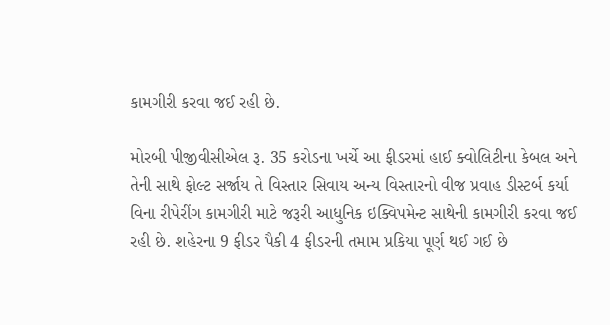કામગીરી કરવા જઈ રહી છે.

મોરબી પીજીવીસીએલ રૂ. 35 કરોડના ખર્ચે આ ફીડરમાં હાઈ ક્વોલિટીના કેબલ અને તેની સાથે ફોલ્ટ સર્જાય તે વિસ્તાર સિવાય અન્ય વિસ્તારનો વીજ પ્રવાહ ડીસ્ટર્બ કર્યા વિના રીપેરીંગ કામગીરી માટે જરૂરી આધુનિક ઇક્વિપમેન્ટ સાથેની કામગીરી કરવા જઈ રહી છે. શહેરના 9 ફીડર પૈકી 4 ફીડરની તમામ પ્રકિયા પૂર્ણ થઈ ગઈ છે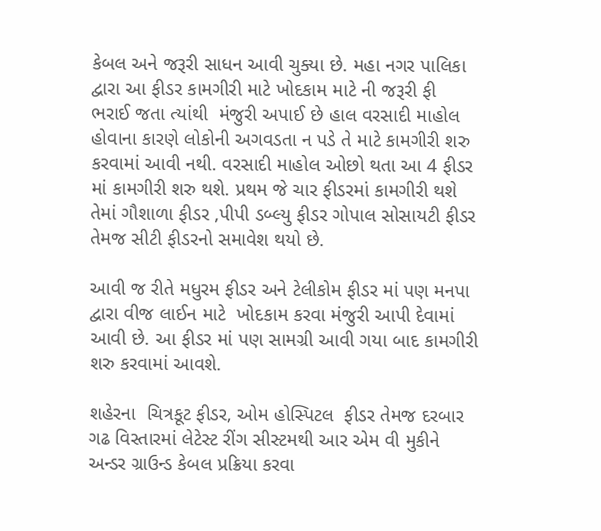કેબલ અને જરૂરી સાધન આવી ચુક્યા છે. મહા નગર પાલિકા દ્વારા આ ફીડર કામગીરી માટે ખોદકામ માટે ની જરૂરી ફી ભરાઈ જતા ત્યાંથી  મંજુરી અપાઈ છે હાલ વરસાદી માહોલ હોવાના કારણે લોકોની અગવડતા ન પડે તે માટે કામગીરી શરુ કરવામાં આવી નથી. વરસાદી માહોલ ઓછો થતા આ 4 ફીડર માં કામગીરી શરુ થશે. પ્રથમ જે ચાર ફીડરમાં કામગીરી થશે તેમાં ગૌશાળા ફીડર ,પીપી ડબ્લ્યુ ફીડર ગોપાલ સોસાયટી ફીડર તેમજ સીટી ફીડરનો સમાવેશ થયો છે.

આવી જ રીતે મધુરમ ફીડર અને ટેલીકોમ ફીડર માં પણ મનપા દ્વારા વીજ લાઈન માટે  ખોદકામ કરવા મંજુરી આપી દેવામાં આવી છે. આ ફીડર માં પણ સામગ્રી આવી ગયા બાદ કામગીરી શરુ કરવામાં આવશે.

શહેરના  ચિત્રકૂટ ફીડર, ઓમ હોસ્પિટલ  ફીડર તેમજ દરબાર ગઢ વિસ્તારમાં લેટેસ્ટ રીંગ સીસ્ટમથી આર એમ વી મુકીને અન્ડર ગ્રાઉન્ડ કેબલ પ્રક્રિયા કરવા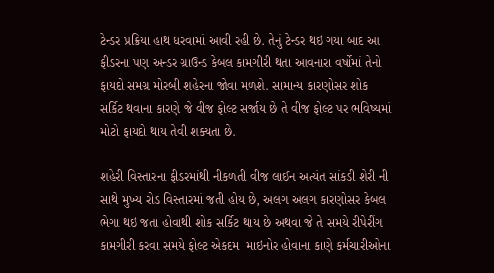ટેન્ડર પ્રક્રિયા હાથ ધરવામાં આવી રહી છે. તેનું ટેન્ડર થઇ ગયા બાદ આ ફીડરના પણ અન્ડર ગ્રાઉન્ડ કેબલ કામગીરી થતા આવનારા વર્ષોમાં તેનો ફાયદો સમગ્ર મોરબી શહેરના જોવા મળશે. સામાન્ય કારણોસર શોક સર્કિટ થવાના કારણે જે વીજ ફોલ્ટ સર્જાય છે તે વીજ ફોલ્ટ પર ભવિષ્યમાં મોટો ફાયદો થાય તેવી શક્યતા છે.

શહેરી વિસ્તારના ફીડરમાંથી નીકળતી વીજ લાઈન અત્યંત સાંકડી શેરી ની સાથે મુખ્ય રોડ વિસ્તારમાં જતી હોય છે, અલગ અલગ કારણોસર કેબલ ભેગા થઇ જતા હોવાથી શોક સર્કિટ થાય છે અથવા જે તે સમયે રીપેરીંગ કામગીરી કરવા સમયે ફોલ્ટ એકદમ  માઇનોર હોવાના કાણે કર્મચારીઓના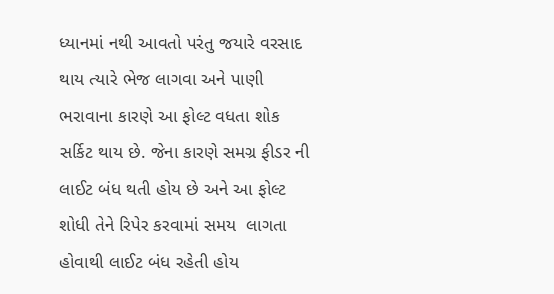ધ્યાનમાં નથી આવતો પરંતુ જયારે વરસાદ થાય ત્યારે ભેજ લાગવા અને પાણી ભરાવાના કારણે આ ફોલ્ટ વધતા શોક સર્કિટ થાય છે. જેના કારણે સમગ્ર ફીડર ની લાઈટ બંધ થતી હોય છે અને આ ફોલ્ટ શોધી તેને રિપેર કરવામાં સમય  લાગતા હોવાથી લાઈટ બંધ રહેતી હોય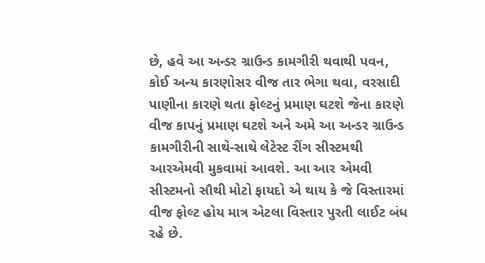છે, હવે આ અન્ડર ગ્રાઉન્ડ કામગીરી થવાથી પવન, કોઈ અન્ય કારણોસર વીજ તાર ભેગા થવા, વરસાદી પાણીના કારણે થતા ફોલ્ટનું પ્રમાણ ઘટશે જેના કારણે વીજ કાપનું પ્રમાણ ઘટશે અને અમે આ અન્ડર ગ્રાઉન્ડ કામગીરીની સાથે-સાથે લેટેસ્ટ રીંગ સીસ્ટમથી આરએમવી મુકવામાં આવશે. આ આર એમવી સીસ્ટમનો સૌથી મોટો ફાયદો એ થાય કે જે વિસ્તારમાં વીજ ફોલ્ટ હોય માત્ર એટલા વિસ્તાર પુરતી લાઈટ બંધ રહે છે.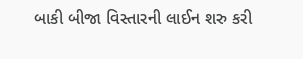બાકી બીજા વિસ્તારની લાઈન શરુ કરી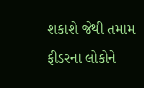શકાશે જેથી તમામ ફીડરના લોકોને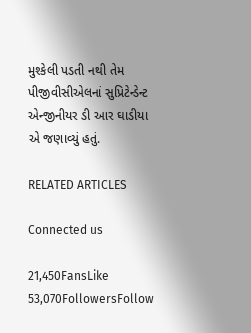મુશ્કેલી પડતી નથી તેમ પીજીવીસીએલનાં સુપ્રિટેન્ડેન્ટ એન્જીનીયર ડી આર ઘાડીયા એ જણાવ્યું હતું.

RELATED ARTICLES

Connected us

21,450FansLike
53,070FollowersFollow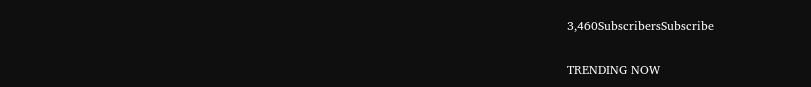3,460SubscribersSubscribe

TRENDING NOW